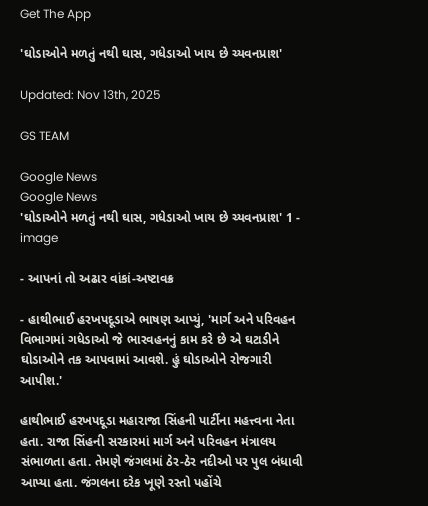Get The App

'ઘોડાઓને મળતું નથી ઘાસ, ગધેડાઓ ખાય છે ચ્યવનપ્રાશ'

Updated: Nov 13th, 2025

GS TEAM

Google News
Google News
'ઘોડાઓને મળતું નથી ઘાસ, ગધેડાઓ ખાય છે ચ્યવનપ્રાશ' 1 - image

- આપનાં તો અઢાર વાંકાં-અષ્ટાવક્ર

- હાથીભાઈ હરખપદૂડાએ ભાષણ આપ્યું, 'માર્ગ અને પરિવહન વિભાગમાં ગધેડાઓ જે ભારવહનનું કામ કરે છે એ ઘટાડીને ઘોડાઓને તક આપવામાં આવશે. હું ઘોડાઓને રોજગારી આપીશ.'

હાથીભાઈ હરખપદૂડા મહારાજા સિંહની પાર્ટીના મહત્ત્વના નેતા હતા. રાજા સિંહની સરકારમાં માર્ગ અને પરિવહન મંત્રાલય સંભાળતા હતા. તેમણે જંગલમાં ઠેર-ઠેર નદીઓ પર પુલ બંધાવી આપ્યા હતા. જંગલના દરેક ખૂણે રસ્તો પહોંચે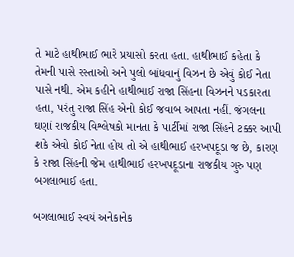તે માટે હાથીભાઈ ભારે પ્રયાસો કરતા હતા. હાથીભાઈ કહેતા કે તેમની પાસે રસ્તાઓ અને પુલો બાંધવાનું વિઝન છે એવું કોઈ નેતા પાસે નથી. એમ કહીને હાથીભાઈ રાજા સિંહના વિઝનને પડકારતા હતા, પરંતુ રાજા સિંહ એનો કોઈ જવાબ આપતા નહીં. જંગલના ઘણાં રાજકીય વિશ્લેષકો માનતા કે પાર્ટીમાં રાજા સિંહને ટક્કર આપી શકે એવો કોઈ નેતા હોય તો એ હાથીભાઈ હરખપદૂડા જ છે, કારણ કે રાજા સિંહની જેમ હાથીભાઈ હરખપદૂડાના રાજકીય ગુરુ પણ બગલાભાઈ હતા.

બગલાભાઈ સ્વયં અનેકાનેક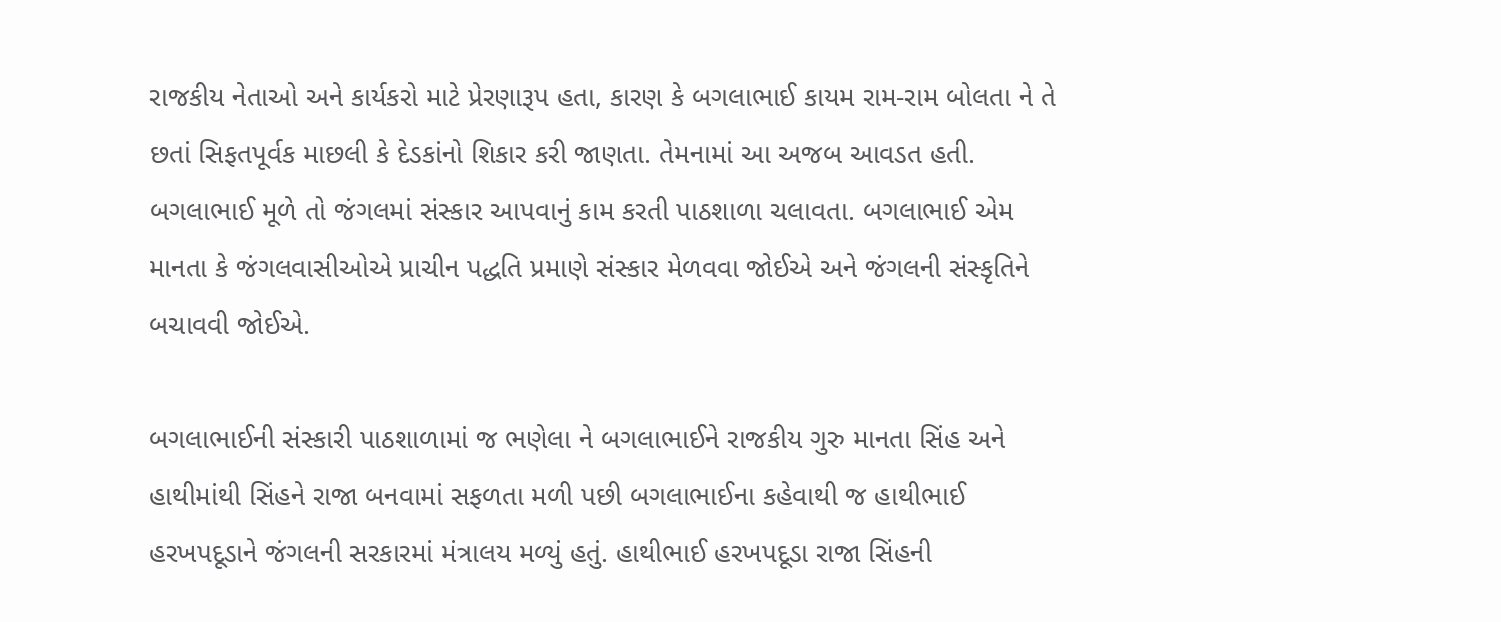રાજકીય નેતાઓ અને કાર્યકરો માટે પ્રેરણારૂપ હતા, કારણ કે બગલાભાઈ કાયમ રામ-રામ બોલતા ને તે છતાં સિફતપૂર્વક માછલી કે દેડકાંનો શિકાર કરી જાણતા. તેમનામાં આ અજબ આવડત હતી. બગલાભાઈ મૂળે તો જંગલમાં સંસ્કાર આપવાનું કામ કરતી પાઠશાળા ચલાવતા. બગલાભાઈ એમ માનતા કે જંગલવાસીઓએ પ્રાચીન પદ્ધતિ પ્રમાણે સંસ્કાર મેળવવા જોઈએ અને જંગલની સંસ્કૃતિને બચાવવી જોઈએ.

બગલાભાઈની સંસ્કારી પાઠશાળામાં જ ભણેલા ને બગલાભાઈને રાજકીય ગુરુ માનતા સિંહ અને હાથીમાંથી સિંહને રાજા બનવામાં સફળતા મળી પછી બગલાભાઈના કહેવાથી જ હાથીભાઈ હરખપદૂડાને જંગલની સરકારમાં મંત્રાલય મળ્યું હતું. હાથીભાઈ હરખપદૂડા રાજા સિંહની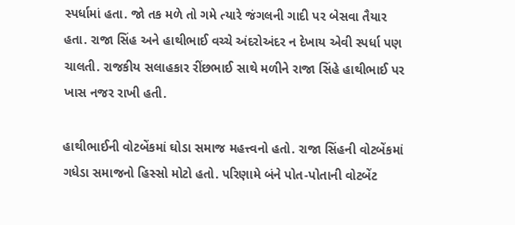સ્પર્ધામાં હતા. જો તક મળે તો ગમે ત્યારે જંગલની ગાદી પર બેસવા તૈયાર હતા. રાજા સિંહ અને હાથીભાઈ વચ્ચે અંદરોઅંદર ન દેખાય એવી સ્પર્ધા પણ ચાલતી. રાજકીય સલાહકાર રીંછભાઈ સાથે મળીને રાજા સિંહે હાથીભાઈ પર ખાસ નજર રાખી હતી.

હાથીભાઈની વોટબેંકમાં ઘોડા સમાજ મહત્ત્વનો હતો. રાજા સિંહની વોટબેંકમાં ગધેડા સમાજનો હિસ્સો મોટો હતો. પરિણામે બંને પોત-પોતાની વોટબેંટ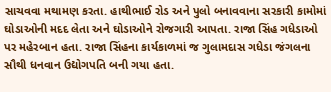સાચવવા મથામણ કરતા. હાથીભાઈ રોડ અને પુલો બનાવવાના સરકારી કામોમાં ઘોડાઓની મદદ લેતા અને ઘોડાઓને રોજગારી આપતા. રાજા સિંહ ગધેડાઓ પર મહેરબાન હતા. રાજા સિંહના કાર્યકાળમાં જ ગુલામદાસ ગધેડા જંગલના સૌથી ધનવાન ઉદ્યોગપતિ બની ગયા હતા.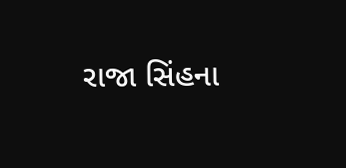રાજા સિંહના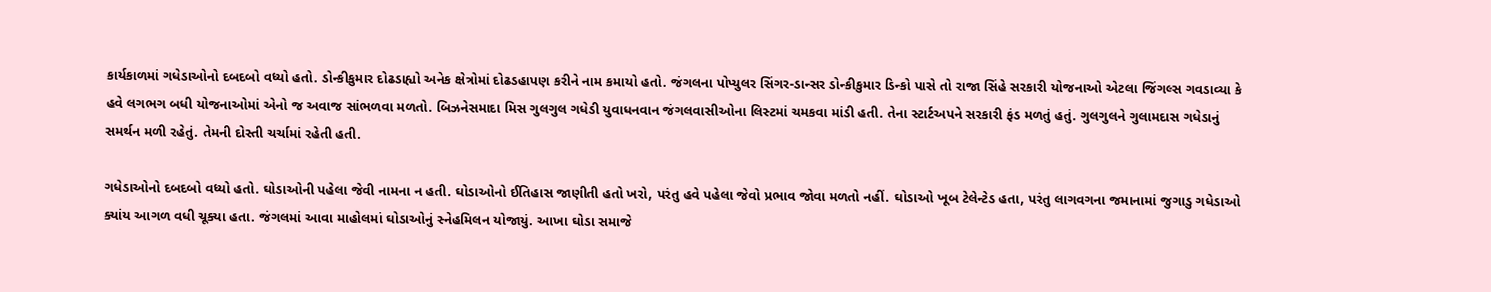કાર્યકાળમાં ગધેડાઓનો દબદબો વધ્યો હતો. ડોન્કીકુમાર દોઢડાહ્યો અનેક ક્ષેત્રોમાં દોઢડહાપણ કરીને નામ કમાયો હતો. જંગલના પોપ્યુલર સિંગર-ડાન્સર ડોન્કીકુમાર ડિન્કો પાસે તો રાજા સિંહે સરકારી યોજનાઓ એટલા જિંગલ્સ ગવડાવ્યા કે હવે લગભગ બધી યોજનાઓમાં એનો જ અવાજ સાંભળવા મળતો. બિઝનેસમાદા મિસ ગુલગુલ ગધેડી યુવાધનવાન જંગલવાસીઓના લિસ્ટમાં ચમકવા માંડી હતી. તેના સ્ટાર્ટઅપને સરકારી ફંડ મળતું હતું. ગુલગુલને ગુલામદાસ ગધેડાનું સમર્થન મળી રહેતું. તેમની દોસ્તી ચર્ચામાં રહેતી હતી.

ગધેડાઓનો દબદબો વધ્યો હતો. ઘોડાઓની પહેલા જેવી નામના ન હતી. ઘોડાઓનો ઈતિહાસ જાણીતી હતો ખરો, પરંતુ હવે પહેલા જેવો પ્રભાવ જોવા મળતો નહીં. ઘોડાઓ ખૂબ ટેલેન્ટેડ હતા, પરંતુ લાગવગના જમાનામાં જુગાડુ ગધેડાઓ ક્યાંય આગળ વધી ચૂક્યા હતા. જંગલમાં આવા માહોલમાં ઘોડાઓનું સ્નેહમિલન યોજાયું. આખા ઘોડા સમાજે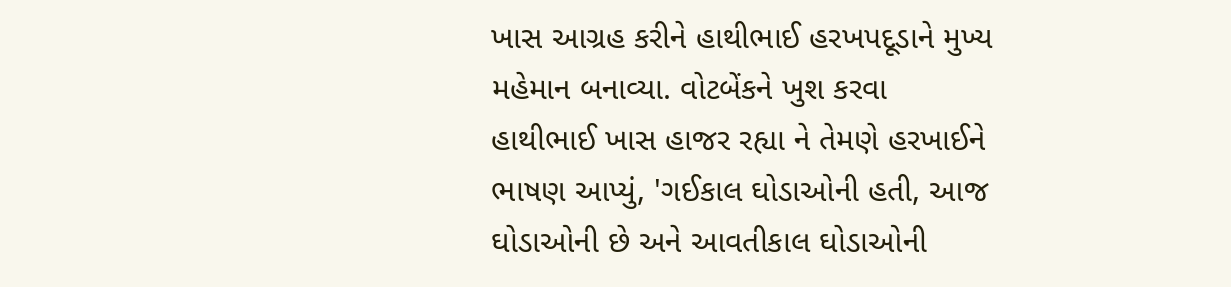ખાસ આગ્રહ કરીને હાથીભાઈ હરખપદૂડાને મુખ્ય મહેમાન બનાવ્યા. વોટબેંકને ખુશ કરવા હાથીભાઈ ખાસ હાજર રહ્યા ને તેમણે હરખાઈને ભાષણ આપ્યું, 'ગઈકાલ ઘોડાઓની હતી, આજ ઘોડાઓની છે અને આવતીકાલ ઘોડાઓની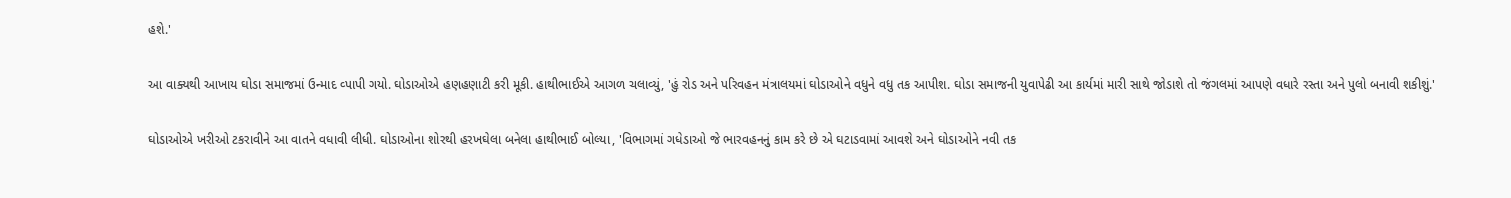હશે.'

આ વાક્યથી આખાય ઘોડા સમાજમાં ઉન્માદ વ્પાપી ગયો. ઘોડાઓએ હણહણાટી કરી મૂકી. હાથીભાઈએ આગળ ચલાવ્યું, 'હું રોડ અને પરિવહન મંત્રાલયમાં ઘોડાઓને વધુને વધુ તક આપીશ. ઘોડા સમાજની યુવાપેઢી આ કાર્યમાં મારી સાથે જોડાશે તો જંગલમાં આપણે વધારે રસ્તા અને પુલો બનાવી શકીશું.'

ઘોડાઓએ ખરીઓ ટકરાવીને આ વાતને વધાવી લીધી. ઘોડાઓના શોરથી હરખઘેલા બનેલા હાથીભાઈ બોલ્યા, 'વિભાગમાં ગધેડાઓ જે ભારવહનનું કામ કરે છે એ ઘટાડવામાં આવશે અને ઘોડાઓને નવી તક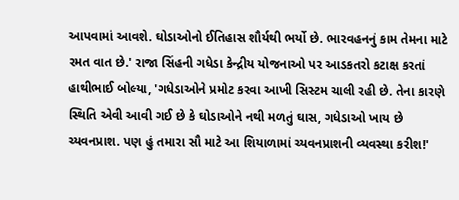આપવામાં આવશે. ઘોડાઓનો ઈતિહાસ શૌર્યથી ભર્યો છે. ભારવહનનું કામ તેમના માટે રમત વાત છે.' રાજા સિંહની ગધેડા કેન્દ્રીય યોજનાઓ પર આડકતરો કટાક્ષ કરતાં હાથીભાઈ બોલ્યા, 'ગધેડાઓને પ્રમોટ કરવા આખી સિસ્ટમ ચાલી રહી છે. તેના કારણે સ્થિતિ એવી આવી ગઈ છે કે ઘોડાઓને નથી મળતું ઘાસ, ગધેડાઓ ખાય છે ચ્યવનપ્રાશ. પણ હું તમારા સૌ માટે આ શિયાળામાં ચ્યવનપ્રાશની વ્યવસ્થા કરીશ!'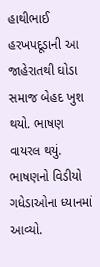હાથીભાઈ હરખપદૂડાની આ જાહેરાતથી ઘોડા સમાજ બેહદ ખુશ થયો. ભાષણ વાયરલ થયું. ભાષણનો વિડીયો ગધેડાઓના ધ્યાનમાં આવ્યો.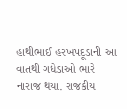હાથીભાઈ હરખપદૂડાની આ વાતથી ગધેડાઓ ભારે નારાજ થયા. રાજકીય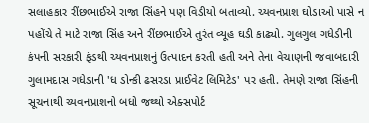સલાહકાર રીંછભાઈએ રાજા સિંહને પણ વિડીયો બતાવ્યો. ચ્યવનપ્રાશ ઘોડાઓ પાસે ન પહોંચે તે માટે રાજા સિંહ અને રીંછભાઈએ તુરંત વ્યૂહ ઘડી કાઢ્યો. ગુલગુલ ગધેડીની કંપની સરકારી ફંડથી ચ્યવનપ્રાશનું ઉત્પાદન કરતી હતી અને તેના વેચાણની જવાબદારી ગુલામદાસ ગધેડાની 'ધ ડોન્કી ઢસરડા પ્રાઈવેટ લિમિટેડ' પર હતી. તેમણે રાજા સિંહની સૂચનાથી ચ્યવનપ્રાશનો બધો જથ્થો એક્સપોર્ટ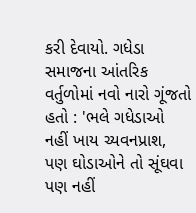કરી દેવાયો. ગધેડા સમાજના આંતરિક વર્તુળોમાં નવો નારો ગૂંજતો હતો : 'ભલે ગધેડાઓ નહીં ખાય ચ્યવનપ્રાશ, પણ ઘોડાઓને તો સૂંઘવા પણ નહીં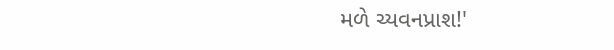મળે ચ્યવનપ્રાશ!'